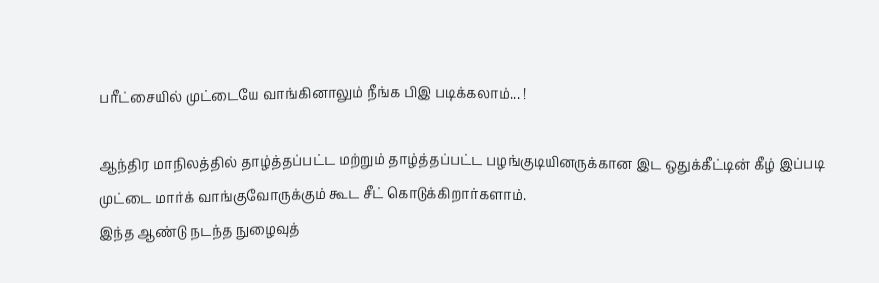பரீட்சையில் முட்டையே வாங்கினாலும் நீங்க பிஇ படிக்கலாம்... !

ஆந்திர மாநிலத்தில் தாழ்த்தப்பட்ட மற்றும் தாழ்த்தப்பட்ட பழங்குடியினருக்கான இட ஒதுக்கீட்டின் கீழ் இப்படி முட்டை மார்க் வாங்குவோருக்கும் கூட சீட் கொடுக்கிறார்களாம்.
இந்த ஆண்டு நடந்த நுழைவுத்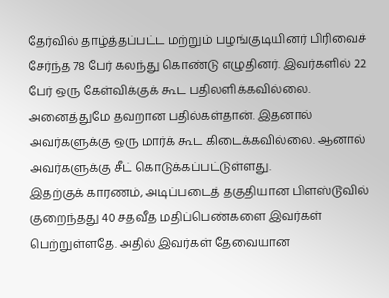தேர்வில் தாழ்த்தப்பட்ட மற்றும் பழங்குடியினர் பிரிவைச் சேர்ந்த 78 பேர் கலந்து கொண்டு எழுதினர். இவர்களில் 22 பேர் ஒரு கேள்விக்குக் கூட பதிலளிக்கவில்லை. அனைத்துமே தவறான பதில்கள்தான். இதனால் அவர்களுக்கு ஒரு மார்க் கூட கிடைக்கவில்லை. ஆனால் அவர்களுக்கு சீட் கொடுக்கப்பட்டுள்ளது.
இதற்குக் காரணம், அடிப்படைத் தகுதியான பிளஸ்டூவில் குறைந்தது 40 சதவீத மதிப்பெண்களை இவர்கள் பெற்றுள்ளதே. அதில் இவர்கள் தேவையான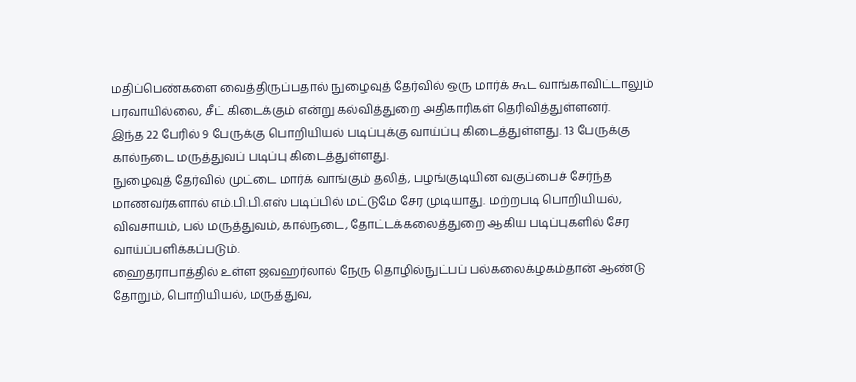மதிப்பெண்களை வைத்திருப்பதால் நுழைவுத் தேர்வில் ஒரு மார்க் கூட வாங்காவிட்டாலும் பரவாயில்லை, சீட் கிடைக்கும் என்று கல்வித்துறை அதிகாரிகள் தெரிவித்துள்ளனர்.
இந்த 22 பேரில் 9 பேருக்கு பொறியியல் படிப்புக்கு வாய்ப்பு கிடைத்துள்ளது. 13 பேருக்கு கால்நடை மருத்துவப் படிப்பு கிடைத்துள்ளது.
நுழைவுத் தேர்வில் முட்டை மார்க் வாங்கும் தலித், பழங்குடியின வகுப்பைச் சேர்ந்த மாணவர்களால் எம்.பி.பி.எஸ் படிப்பில் மட்டுமே சேர முடியாது. மற்றபடி பொறியியல், விவசாயம், பல் மருத்துவம், கால்நடை, தோட்டக்கலைத்துறை ஆகிய படிப்புகளில் சேர வாய்ப்பளிக்கப்படும்.
ஹைதராபாத்தில் உள்ள ஜவஹர்லால் நேரு தொழில்நுட்பப் பல்கலைக்ழகம்தான் ஆண்டு தோறும், பொறியியல், மருத்துவ,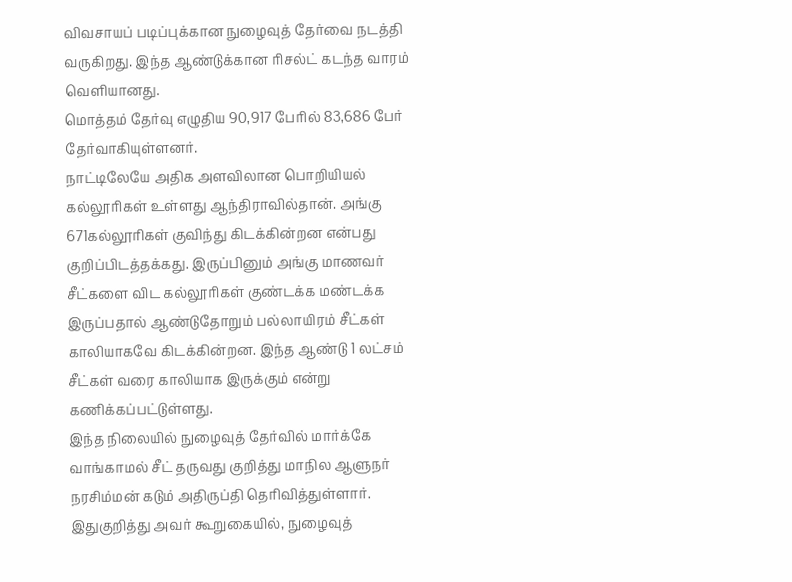விவசாயப் படிப்புக்கான நுழைவுத் தேர்வை நடத்தி வருகிறது. இந்த ஆண்டுக்கான ரிசல்ட் கடந்த வாரம் வெளியானது.
மொத்தம் தேர்வு எழுதிய 90,917 பேரில் 83,686 பேர் தேர்வாகியுள்ளனர்.
நாட்டிலேயே அதிக அளவிலான பொறியியல் கல்லூரிகள் உள்ளது ஆந்திராவில்தான். அங்கு 671கல்லூரிகள் குவிந்து கிடக்கின்றன என்பது குறிப்பிடத்தக்கது. இருப்பினும் அங்கு மாணவர் சீட்களை விட கல்லூரிகள் குண்டக்க மண்டக்க இருப்பதால் ஆண்டுதோறும் பல்லாயிரம் சீட்கள் காலியாகவே கிடக்கின்றன. இந்த ஆண்டு 1 லட்சம் சீட்கள் வரை காலியாக இருக்கும் என்று கணிக்கப்பட்டுள்ளது.
இந்த நிலையில் நுழைவுத் தேர்வில் மார்க்கே வாங்காமல் சீட் தருவது குறித்து மாநில ஆளுநர் நரசிம்மன் கடும் அதிருப்தி தெரிவித்துள்ளார். இதுகுறித்து அவர் கூறுகையில், நுழைவுத்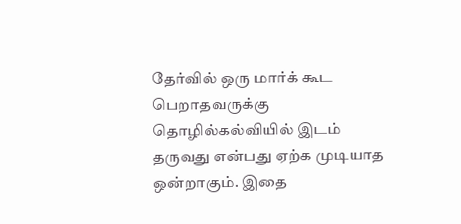தேர்வில் ஒரு மார்க் கூட பெறாதவருக்கு தொழில்கல்வியில் இடம் தருவது என்பது ஏற்க முடியாத ஒன்றாகும். இதை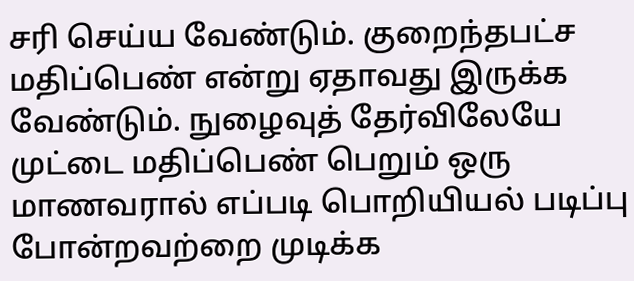சரி செய்ய வேண்டும். குறைந்தபட்ச மதிப்பெண் என்று ஏதாவது இருக்க வேண்டும். நுழைவுத் தேர்விலேயே முட்டை மதிப்பெண் பெறும் ஒரு மாணவரால் எப்படி பொறியியல் படிப்பு போன்றவற்றை முடிக்க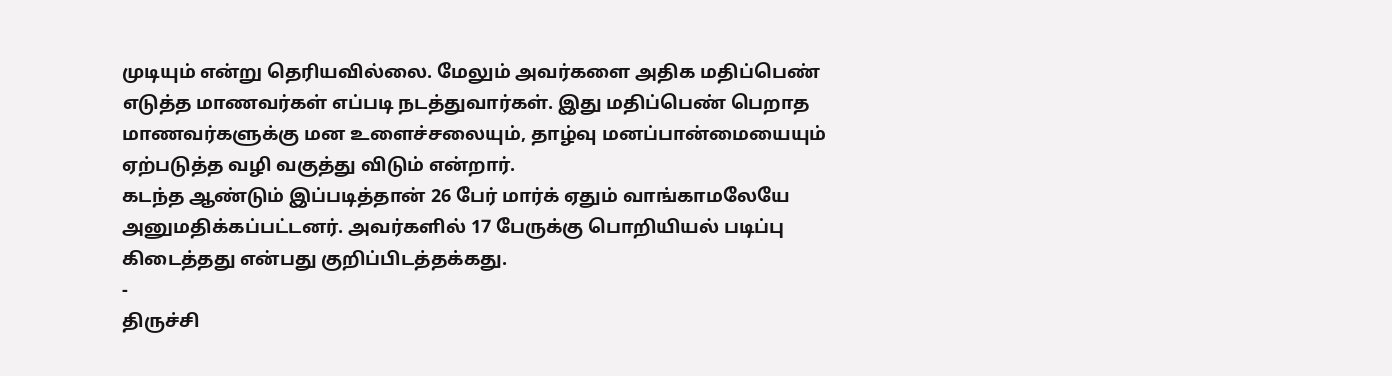முடியும் என்று தெரியவில்லை. மேலும் அவர்களை அதிக மதிப்பெண் எடுத்த மாணவர்கள் எப்படி நடத்துவார்கள். இது மதிப்பெண் பெறாத மாணவர்களுக்கு மன உளைச்சலையும், தாழ்வு மனப்பான்மையையும் ஏற்படுத்த வழி வகுத்து விடும் என்றார்.
கடந்த ஆண்டும் இப்படித்தான் 26 பேர் மார்க் ஏதும் வாங்காமலேயே அனுமதிக்கப்பட்டனர். அவர்களில் 17 பேருக்கு பொறியியல் படிப்பு கிடைத்தது என்பது குறிப்பிடத்தக்கது.
-
திருச்சி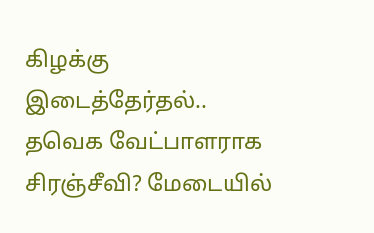கிழக்கு இடைத்தேர்தல்.. தவெக வேட்பாளராக சிரஞ்சீவி? மேடையில்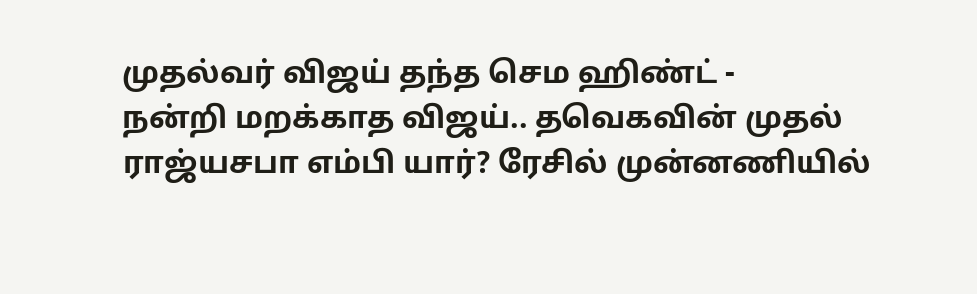முதல்வர் விஜய் தந்த செம ஹிண்ட் -
நன்றி மறக்காத விஜய்.. தவெகவின் முதல் ராஜ்யசபா எம்பி யார்? ரேசில் முன்னணியில்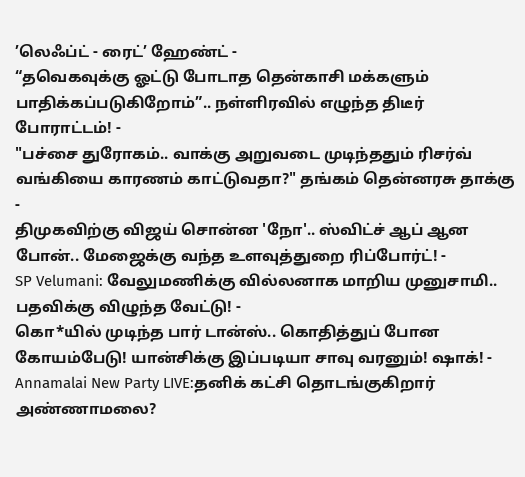’லெஃப்ட் - ரைட்’ ஹேண்ட் -
“தவெகவுக்கு ஓட்டு போடாத தென்காசி மக்களும் பாதிக்கப்படுகிறோம்”.. நள்ளிரவில் எழுந்த திடீர் போராட்டம்! -
"பச்சை துரோகம்.. வாக்கு அறுவடை முடிந்ததும் ரிசர்வ் வங்கியை காரணம் காட்டுவதா?" தங்கம் தென்னரசு தாக்கு -
திமுகவிற்கு விஜய் சொன்ன 'நோ'.. ஸ்விட்ச் ஆப் ஆன போன்.. மேஜைக்கு வந்த உளவுத்துறை ரிப்போர்ட்! -
SP Velumani: வேலுமணிக்கு வில்லனாக மாறிய முனுசாமி.. பதவிக்கு விழுந்த வேட்டு! -
கொ*யில் முடிந்த பார் டான்ஸ்.. கொதித்துப் போன கோயம்பேடு! யான்சிக்கு இப்படியா சாவு வரனும்! ஷாக்! -
Annamalai New Party LIVE:தனிக் கட்சி தொடங்குகிறார் அண்ணாமலை?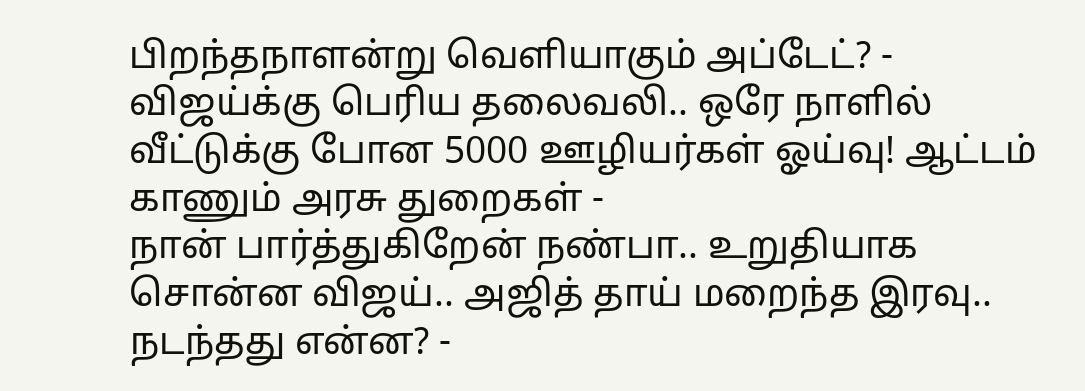பிறந்தநாளன்று வெளியாகும் அப்டேட்? -
விஜய்க்கு பெரிய தலைவலி.. ஒரே நாளில் வீட்டுக்கு போன 5000 ஊழியர்கள் ஓய்வு! ஆட்டம் காணும் அரசு துறைகள் -
நான் பார்த்துகிறேன் நண்பா.. உறுதியாக சொன்ன விஜய்.. அஜித் தாய் மறைந்த இரவு.. நடந்தது என்ன? -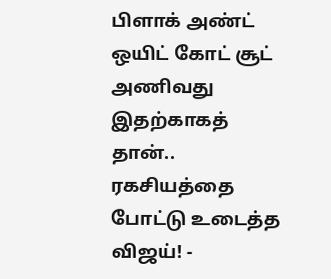பிளாக் அண்ட் ஒயிட் கோட் சூட் அணிவது இதற்காகத் தான்.. ரகசியத்தை போட்டு உடைத்த விஜய்! -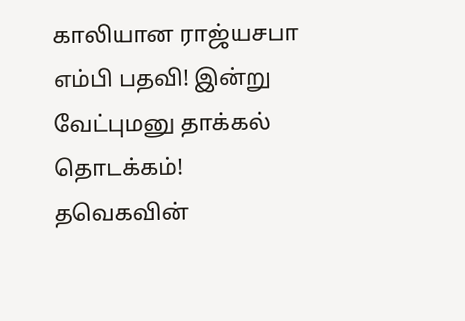காலியான ராஜ்யசபா எம்பி பதவி! இன்று வேட்புமனு தாக்கல் தொடக்கம்! தவெகவின்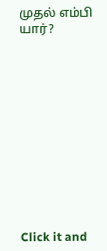முதல் எம்பி யார்?












Click it and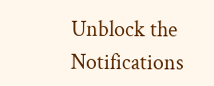Unblock the Notifications